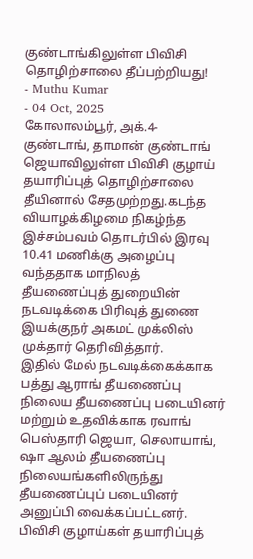குண்டாங்கிலுள்ள பிவிசி தொழிற்சாலை தீப்பற்றியது!
- Muthu Kumar
- 04 Oct, 2025
கோலாலம்பூர், அக்.4-
குண்டாங், தாமான் குண்டாங் ஜெயாவிலுள்ள பிவிசி குழாய் தயாரிப்புத் தொழிற்சாலை தீயினால் சேதமுற்றது.கடந்த வியாழக்கிழமை நிகழ்ந்த இச்சம்பவம் தொடர்பில் இரவு 10.41 மணிக்கு அழைப்பு வந்ததாக மாநிலத் தீயணைப்புத் துறையின் நடவடிக்கை பிரிவுத் துணை இயக்குநர் அகமட் முக்லிஸ் முக்தார் தெரிவித்தார்.
இதில் மேல் நடவடிக்கைக்காக பத்து ஆராங் தீயணைப்பு நிலைய தீயணைப்பு படையினர் மற்றும் உதவிக்காக ரவாங் பெஸ்தாரி ஜெயா, செலாயாங், ஷா ஆலம் தீயணைப்பு நிலையங்களிலிருந்து தீயணைப்புப் படையினர் அனுப்பி வைக்கப்பட்டனர்.
பிவிசி குழாய்கள் தயாரிப்புத்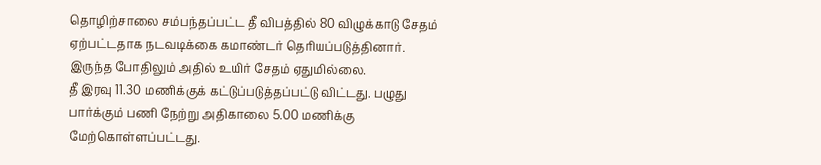தொழிற்சாலை சம்பந்தப்பட்ட தீ விபத்தில் 80 விழுக்காடு சேதம் ஏற்பட்டதாக நடவடிக்கை கமாண்டர் தெரியப்படுத்தினார். இருந்த போதிலும் அதில் உயிர் சேதம் ஏதுமில்லை.
தீ இரவு 11.30 மணிக்குக் கட்டுப்படுத்தப்பட்டு விட்டது. பழுது பார்க்கும் பணி நேற்று அதிகாலை 5.00 மணிக்கு மேற்கொள்ளப்பட்டது.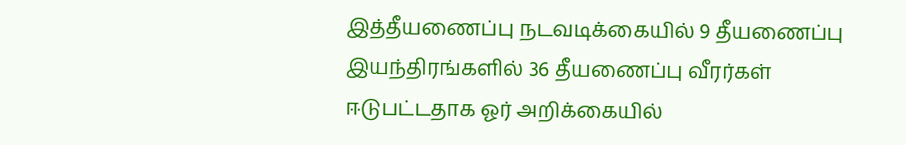இத்தீயணைப்பு நடவடிக்கையில் 9 தீயணைப்பு இயந்திரங்களில் 36 தீயணைப்பு வீரர்கள் ஈடுபட்டதாக ஓர் அறிக்கையில்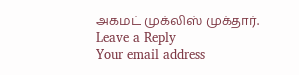அகமட் முக்லிஸ் முக்தார்.
Leave a Reply
Your email address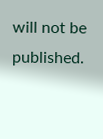will not be published.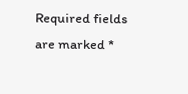Required fields are marked *